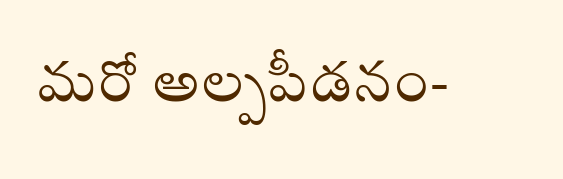మరో అల్పపీడనం-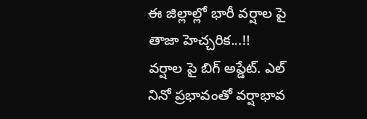ఈ జిల్లాల్లో భారీ వర్షాల పై తాజా హెచ్చరిక...!!
వర్షాల పై బిగ్ అప్డేట్. ఎల్ నినో ప్రభావంతో వర్షాభావ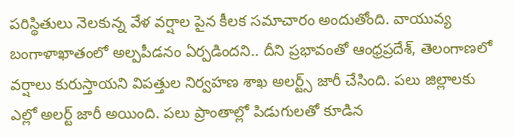పరిస్థితులు నెలకున్న వేళ వర్షాల పైన కీలక సమాచారం అందుతోంది. వాయువ్య బంగాళాఖాతంలో అల్పపీడనం ఏర్పడిందని.. దీని ప్రభావంతో ఆంధ్రప్రదేశ్, తెలంగాణలో వర్షాలు కురుస్తాయని విపత్తుల నిర్వహణ శాఖ అలర్ట్స్ జారీ చేసింది. పలు జిల్లాలకు ఎల్లో అలర్ట్ జారీ అయింది. పలు ప్రాంతాల్లో పిడుగులతో కూడిన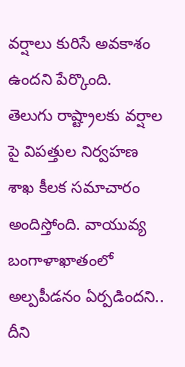వర్షాలు కురిసే అవకాశం ఉందని పేర్కొంది.
తెలుగు రాష్ట్రాలకు వర్షాల పై విపత్తుల నిర్వహణ శాఖ కీలక సమాచారం అందిస్తోంది. వాయువ్య బంగాళాఖాతంలో అల్పపీడనం ఏర్పడిందని.. దీని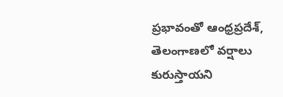ప్రభావంతో ఆంధ్రప్రదేశ్, తెలంగాణలో వర్షాలు కురుస్తాయని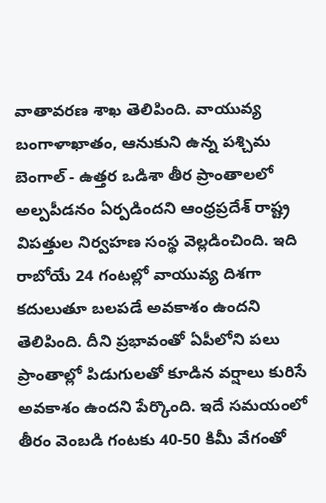వాతావరణ శాఖ తెలిపింది. వాయువ్య బంగాళాఖాతం, ఆనుకుని ఉన్న పశ్చిమ బెంగాల్ - ఉత్తర ఒడిశా తీర ప్రాంతాలలో అల్పపీడనం ఏర్పడిందని ఆంధ్రప్రదేశ్ రాష్ట్ర విపత్తుల నిర్వహణ సంస్థ వెల్లడించింది. ఇది రాబోయే 24 గంటల్లో వాయువ్య దిశగా కదులుతూ బలపడే అవకాశం ఉందని తెలిపింది. దీని ప్రభావంతో ఏపీలోని పలు ప్రాంతాల్లో పిడుగులతో కూడిన వర్షాలు కురిసే అవకాశం ఉందని పేర్కొంది. ఇదే సమయంలో తీరం వెంబడి గంటకు 40-50 కిమీ వేగంతో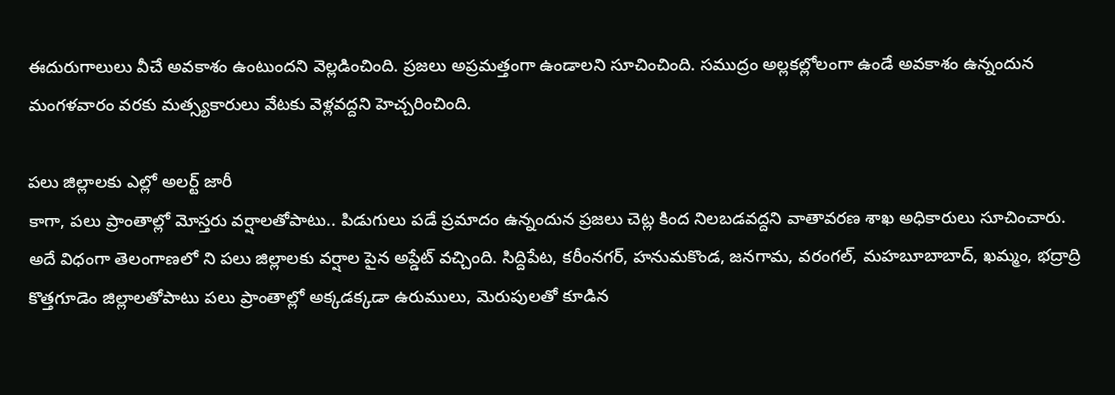ఈదురుగాలులు వీచే అవకాశం ఉంటుందని వెల్లడించింది. ప్రజలు అప్రమత్తంగా ఉండాలని సూచించింది. సముద్రం అల్లకల్లోలంగా ఉండే అవకాశం ఉన్నందున మంగళవారం వరకు మత్స్యకారులు వేటకు వెళ్లవద్దని హెచ్చరించింది.

పలు జిల్లాలకు ఎల్లో అలర్ట్ జారీ
కాగా, పలు ప్రాంతాల్లో మోస్తరు వర్షాలతోపాటు.. పిడుగులు పడే ప్రమాదం ఉన్నందున ప్రజలు చెట్ల కింద నిలబడవద్దని వాతావరణ శాఖ అధికారులు సూచించారు. అదే విధంగా తెలంగాణలో ని పలు జిల్లాలకు వర్షాల పైన అప్డేట్ వచ్చింది. సిద్దిపేట, కరీంనగర్, హనుమకొండ, జనగామ, వరంగల్, మహబూబాబాద్, ఖమ్మం, భద్రాద్రి కొత్తగూడెం జిల్లాలతోపాటు పలు ప్రాంతాల్లో అక్కడక్కడా ఉరుములు, మెరుపులతో కూడిన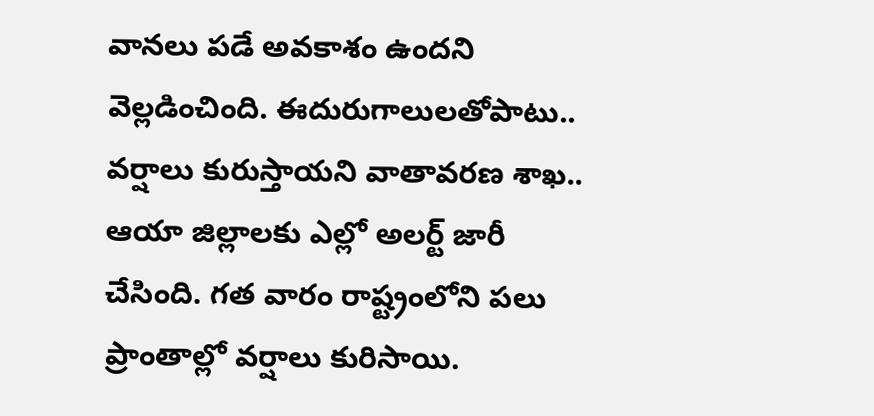వానలు పడే అవకాశం ఉందని వెల్లడించింది. ఈదురుగాలులతోపాటు.. వర్షాలు కురుస్తాయని వాతావరణ శాఖ.. ఆయా జిల్లాలకు ఎల్లో అలర్ట్ జారీ చేసింది. గత వారం రాష్ట్రంలోని పలు ప్రాంతాల్లో వర్షాలు కురిసాయి.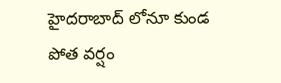హైదరాబాద్ లోనూ కుండ పోత వర్షం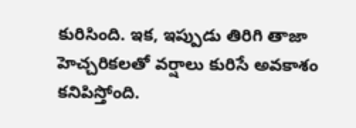కురిసింది. ఇక, ఇప్పుడు తిరిగి తాజా హెచ్చరికలతో వర్షాలు కురిసే అవకాశం కనిపిస్తోంది.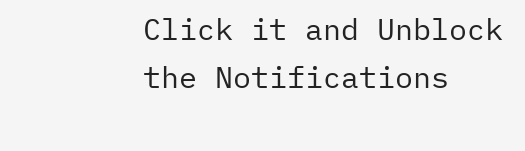Click it and Unblock the Notifications